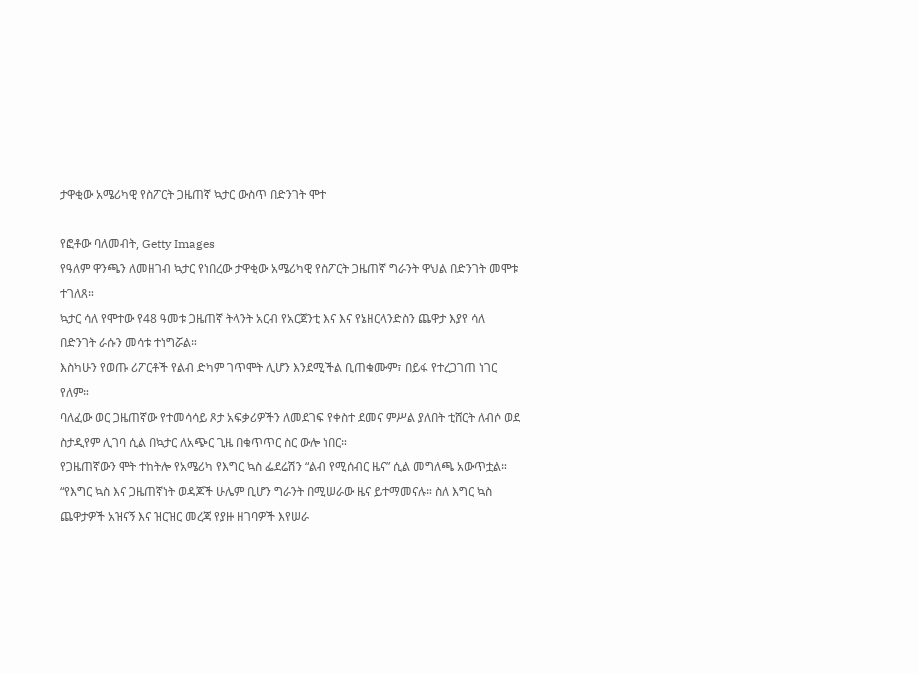ታዋቂው አሜሪካዊ የስፖርት ጋዜጠኛ ኳታር ውስጥ በድንገት ሞተ

የፎቶው ባለመብት, Getty Images
የዓለም ዋንጫን ለመዘገብ ኳታር የነበረው ታዋቂው አሜሪካዊ የስፖርት ጋዜጠኛ ግራንት ዋህል በድንገት መሞቱ ተገለጸ።
ኳታር ሳለ የሞተው የ48 ዓመቱ ጋዜጠኛ ትላንት አርብ የአርጀንቲ እና እና የኔዘርላንድስን ጨዋታ እያየ ሳለ በድንገት ራሱን መሳቱ ተነግሯል።
እስካሁን የወጡ ሪፖርቶች የልብ ድካም ገጥሞት ሊሆን እንደሚችል ቢጠቁሙም፣ በይፋ የተረጋገጠ ነገር የለም።
ባለፈው ወር ጋዜጠኛው የተመሳሳይ ጾታ አፍቃሪዎችን ለመደገፍ የቀስተ ደመና ምሥል ያለበት ቲሸርት ለብሶ ወደ ስታዲየም ሊገባ ሲል በኳታር ለአጭር ጊዜ በቁጥጥር ስር ውሎ ነበር።
የጋዜጠኛውን ሞት ተከትሎ የአሜሪካ የእግር ኳስ ፌደሬሽን “ልብ የሚሰብር ዜና” ሲል መግለጫ አውጥቷል።
“የእግር ኳስ እና ጋዜጠኛነት ወዳጆች ሁሌም ቢሆን ግራንት በሚሠራው ዜና ይተማመናሉ። ስለ እግር ኳስ ጨዋታዎች አዝናኝ እና ዝርዝር መረጃ የያዙ ዘገባዎች እየሠራ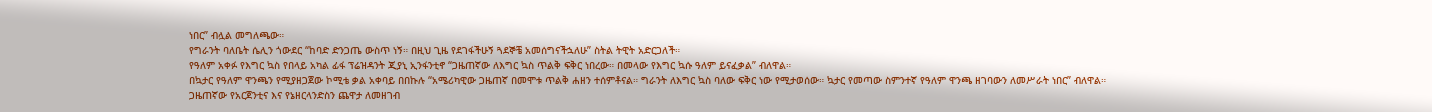ነበር” ብሏል መግለጫው።
የግራንት ባለቤት ሴሊን ጎውደር “ከባድ ድንጋጤ ውስጥ ነኝ። በዚህ ጊዜ የደገፋችሁኝ ጓደኞቼ አመሰግናችኋለሁ” ስትል ትዊት አድርጋለች።
የዓለም አቀፉ የእግር ኳስ የበላይ አካል ፊፋ ፕሬዝዳንት ጂያኒ ኢንፋንቲኖ “ጋዜጠኛው ለእግር ኳስ ጥልቅ ፍቅር ነበረው። በመላው የእግር ኳሱ ዓለም ይናፈቃል” ብለዋል።
በኳታር የዓለም ዋንጫን የሚያዘጋጀው ኮሚቴ ቃል አቀባይ በበኩሉ “አሜሪካዊው ጋዜጠኛ በመሞቱ ጥልቅ ሐዘን ተሰምቶናል። ግራንት ለእግር ኳስ ባለው ፍቅር ነው የሚታወሰው። ኳታር የመጣው ስምንተኛ የዓለም ዋንጫ ዘገባውን ለመሥራት ነበር” ብለዋል።
ጋዜጠኛው የአርጀንቲና እና የኔዘርላንድስን ጨዋታ ለመዘገብ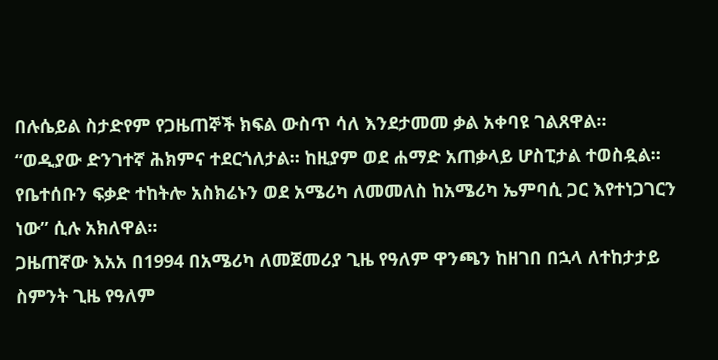በሉሴይል ስታድየም የጋዜጠኞች ክፍል ውስጥ ሳለ እንደታመመ ቃል አቀባዩ ገልጸዋል።
“ወዲያው ድንገተኛ ሕክምና ተደርጎለታል። ከዚያም ወደ ሐማድ አጠቃላይ ሆስፒታል ተወስዷል። የቤተሰቡን ፍቃድ ተከትሎ አስክሬኑን ወደ አሜሪካ ለመመለስ ከአሜሪካ ኤምባሲ ጋር እየተነጋገርን ነው” ሲሉ አክለዋል።
ጋዜጠኛው እአአ በ1994 በአሜሪካ ለመጀመሪያ ጊዜ የዓለም ዋንጫን ከዘገበ በኋላ ለተከታታይ ስምንት ጊዜ የዓለም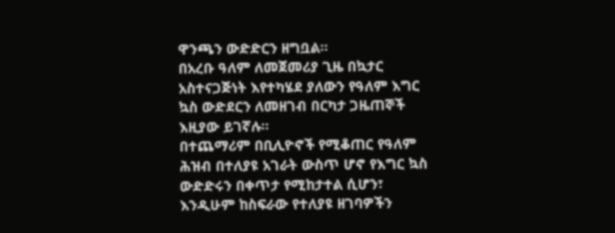ዋንጫን ውድድርን ዘግቧል።
በአረቡ ዓለም ለመጀመሪያ ጊዜ በኳታር አስተናጋጅነት እየተካሄደ ያለውን የዓለም እግር ኳስ ውድደርን ለመዘገብ በርካታ ጋዜጠኞች እዚያው ይገኛሉ።
በተጨማሪም በቢሊዮኖች የሚቆጠር የዓለም ሕዝብ በተለያዩ አገራት ውስጥ ሆኖ የእግር ኳስ ውድድሩን በቀጥታ የሚከታተል ሲሆን፣ እንዲሁም ከስፍራው የተለያዩ ዘገባዎችን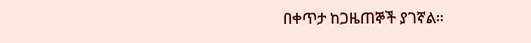በቀጥታ ከጋዜጠኞች ያገኛል።